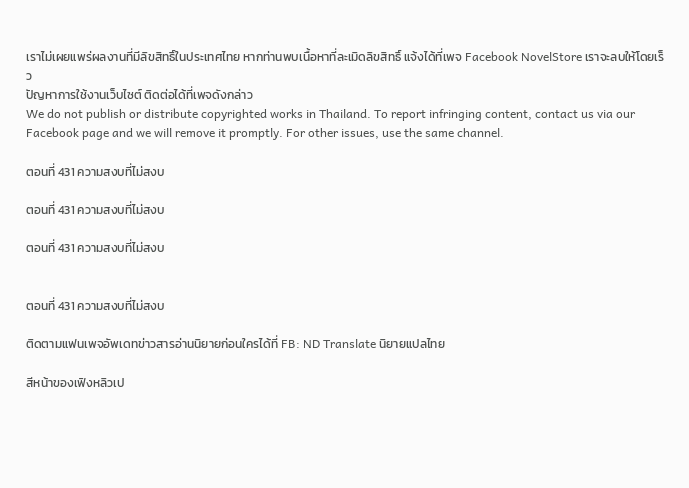เราไม่เผยแพร่ผลงานที่มีลิขสิทธิ์ในประเทศไทย หากท่านพบเนื้อหาที่ละเมิดลิขสิทธิ์ แจ้งได้ที่เพจ Facebook NovelStore เราจะลบให้โดยเร็ว
ปัญหาการใช้งานเว็บไซต์ ติดต่อได้ที่เพจดังกล่าว
We do not publish or distribute copyrighted works in Thailand. To report infringing content, contact us via our Facebook page and we will remove it promptly. For other issues, use the same channel.

ตอนที่ 431 ความสงบที่ไม่สงบ

ตอนที่ 431 ความสงบที่ไม่สงบ

ตอนที่ 431 ความสงบที่ไม่สงบ


ตอนที่ 431 ความสงบที่ไม่สงบ

ติดตามแฟนเพจอัพเดทข่าวสารอ่านนิยายก่อนใครได้ที่ FB: ND Translate นิยายแปลไทย

สีหน้าของเฟิงหลิวเป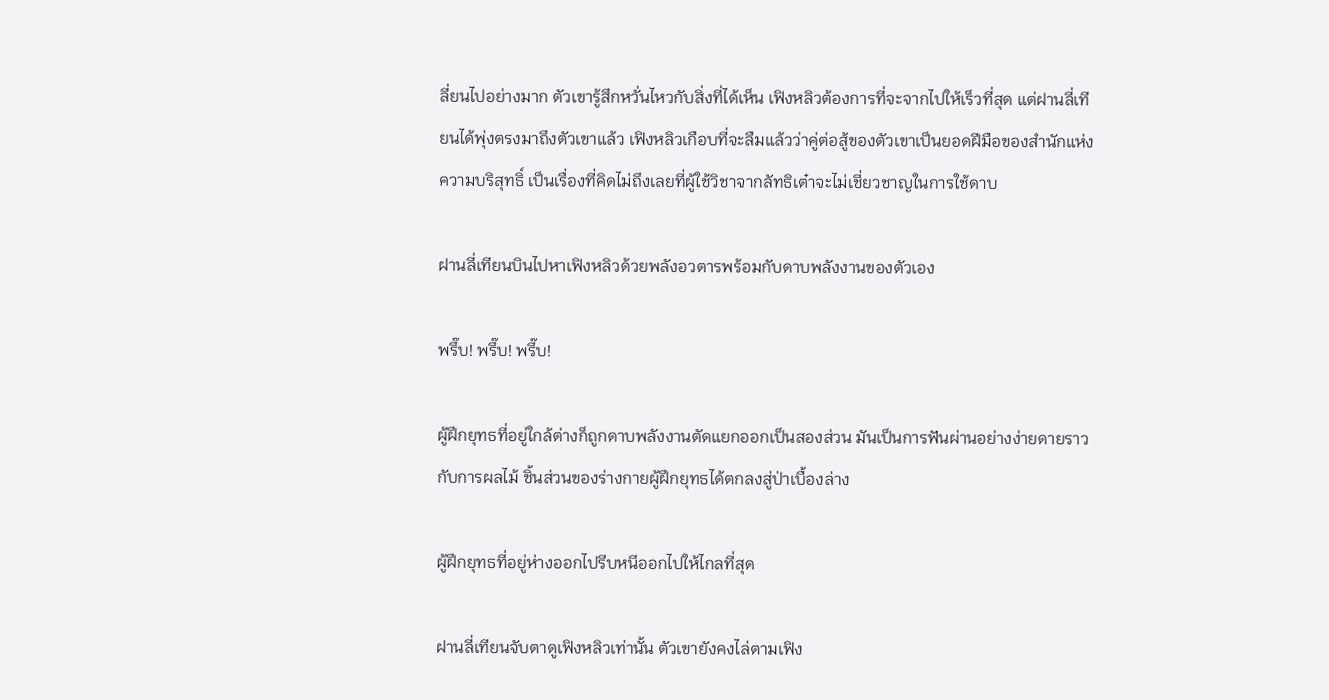ลี่ยนไปอย่างมาก ตัวเขารู้สึกหวั่นไหวกับสิ่งที่ได้เห็น เฟิงหลิวต้องการที่จะจากไปให้เร็วที่สุด แต่ฝานลี่เทียนได้พุ่งตรงมาถึงตัวเขาแล้ว เฟิงหลิวเกือบที่จะลืมแล้วว่าคู่ต่อสู้ของตัวเขาเป็นยอดฝีมือของสำนักแห่งความบริสุทธิ์ เป็นเรื่องที่คิดไม่ถึงเลยที่ผู้ใช้วิชาจากลัทธิเต๋าจะไม่เชี่ยวชาญในการใช้ดาบ

ฝานลี่เทียนบินไปหาเฟิงหลิวด้วยพลังอวตารพร้อมกับดาบพลังงานของตัวเอง

พรึ๊บ! พรึ๊บ! พรึ๊บ!

ผู้ฝึกยุทธที่อยู่ใกล้ต่างก็ถูกดาบพลังงานตัดแยกออกเป็นสองส่วน มันเป็นการฟันผ่านอย่างง่ายดายราวกับการผลไม้ ชิ้นส่วนของร่างกายผู้ฝึกยุทธได้ตกลงสู่ป่าเบื้องล่าง

ผู้ฝึกยุทธที่อยู่ห่างออกไปรีบหนีออกไปให้ไกลที่สุด

ฝานลี่เทียนจับตาดูเฟิงหลิวเท่านั้น ตัวเขายังคงไล่ตามเฟิง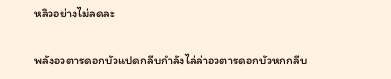หลิวอย่างไม่ลดละ

พลังอวตารดอกบัวแปดกลีบกำลังไล่ล่าอวตารดอกบัวหกกลีบ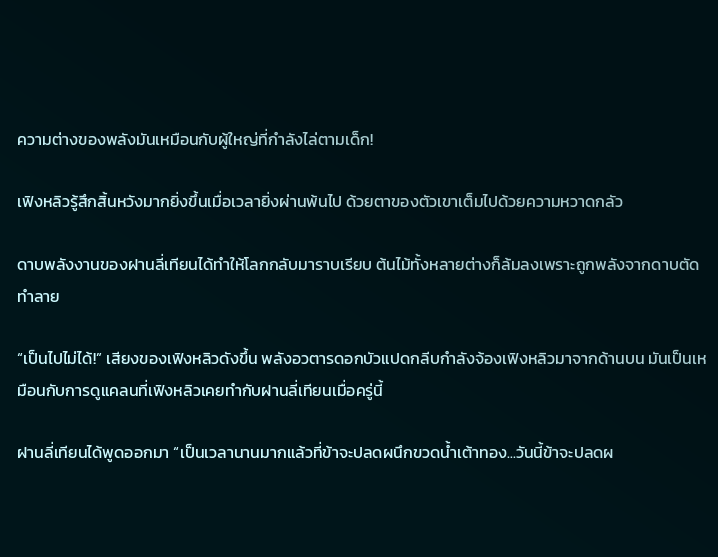ความต่างของพลังมันเหมือนกับผู้ใหญ่ที่กำลังไล่ตามเด็ก!

เฟิงหลิวรู้สึกสิ้นหวังมากยิ่งขึ้นเมื่อเวลายิ่งผ่านพ้นไป ด้วยตาของตัวเขาเต็มไปด้วยความหวาดกลัว

ดาบพลังงานของฝานลี่เทียนได้ทำให้โลกกลับมาราบเรียบ ต้นไม้ทั้งหลายต่างก็ล้มลงเพราะถูกพลังจากดาบตัดทำลาย

“เป็นไปไม่ได้!” เสียงของเฟิงหลิวดังขึ้น พลังอวตารดอกบัวแปดกลีบกำลังจ้องเฟิงหลิวมาจากด้านบน มันเป็นเหมือนกับการดูแคลนที่เฟิงหลิวเคยทำกับฝานลี่เทียนเมื่อครู่นี้

ฝานลี่เทียนได้พูดออกมา “เป็นเวลานานมากแล้วที่ข้าจะปลดผนึกขวดน้ำเต้าทอง...วันนี้ข้าจะปลดผ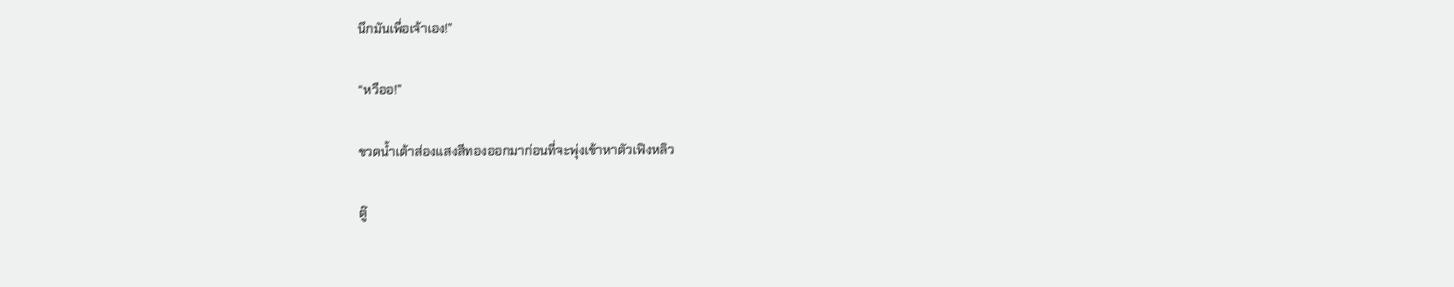นึกมันเพื่อเจ้าเอง!”

“หวืออ!”

ขวดน้ำเต้าส่องแสงสีทองออกมาก่อนที่จะพุ่งเข้าหาตัวเฟิงหลิว

ตู๊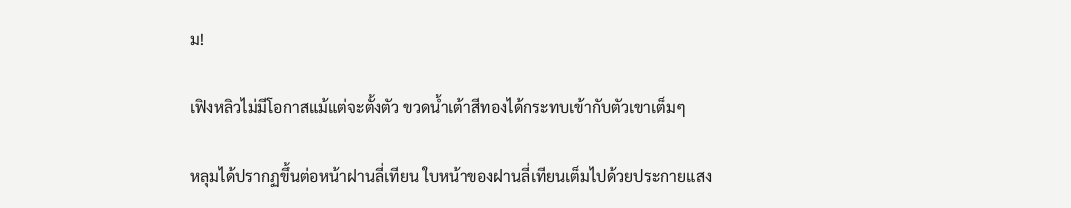ม!

เฟิงหลิวไม่มีโอกาสแม้แต่จะตั้งตัว ขวดน้ำเต้าสีทองได้กระทบเข้ากับตัวเขาเต็มๆ

หลุมได้ปรากฏขึ้นต่อหน้าฝานลี่เทียน ใบหน้าของฝานลี่เทียนเต็มไปด้วยประกายแสง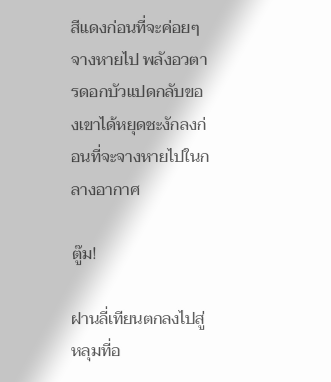สีแดงก่อนที่จะค่อยๆ จางหายไป พลังอวตารดอกบัวแปดกลับของเขาได้หยุดชะงักลงก่อนที่จะจางหายไปในกลางอากาศ

ตู๊ม!

ฝานลี่เทียนตกลงไปสู่หลุมที่อ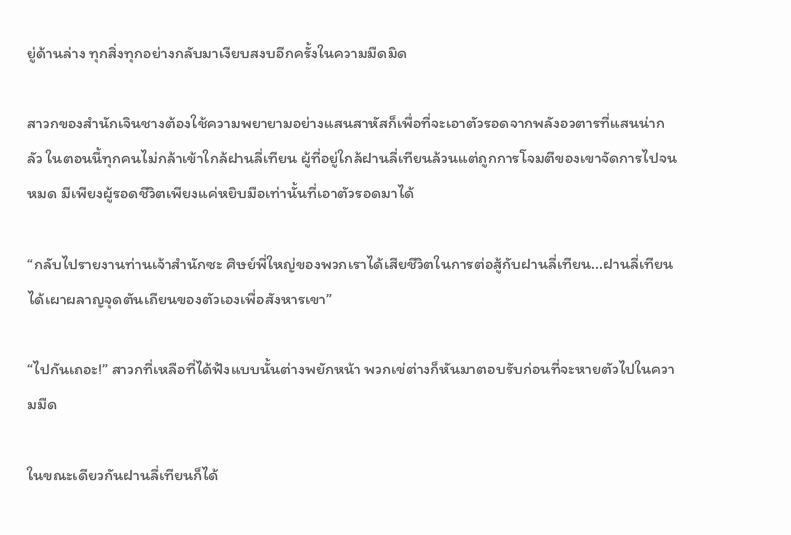ยู่ด้านล่าง ทุกสิ่งทุกอย่างกลับมาเงียบสงบอีกครั้งในความมืดมิด

สาวกของสำนักเจินชางต้องใช้ความพยายามอย่างแสนสาหัสก็เพื่อที่จะเอาตัวรอดจากพลังอวตารที่แสนน่ากลัว ในตอนนี้ทุกคนไม่กล้าเข้าใกล้ฝานลี่เทียน ผู้ที่อยู่ใกล้ฝานลี่เทียนล้วนแต่ถูกการโจมตีของเขาจัดการไปจนหมด มีเพียงผู้รอดชีวิตเพียงแค่หยิบมือเท่านั้นที่เอาตัวรอดมาได้

“กลับไปรายงานท่านเจ้าสำนักซะ ศิษย์พี่ใหญ่ของพวกเราได้เสียชีวิตในการต่อสู้กับฝานลี่เทียน...ฝานลี่เทียนได้เผาผลาญจุดตันเถียนของตัวเองเพื่อสังหารเขา”

“ไปกันเถอะ!” สาวกที่เหลือที่ได้ฟังแบบนั้นต่างพยักหน้า พวกเข่ต่างก็หันมาตอบรับก่อนที่จะหายตัวไปในความมืด

ในขณะเดียวกันฝานลี่เทียนก็ได้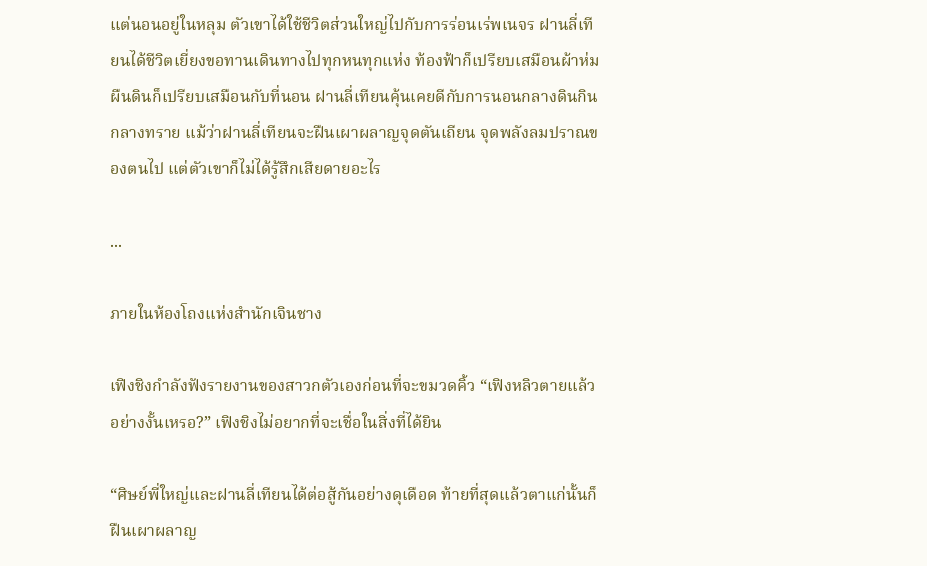แต่นอนอยู่ในหลุม ตัวเขาได้ใช้ชีวิตส่วนใหญ่ไปกับการร่อนเร่พเนจร ฝานลี่เทียนได้ชีวิตเยี่ยงขอทานเดินทางไปทุกหนทุกแห่ง ท้องฟ้าก็เปรียบเสมือนผ้าห่ม ผืนดินก็เปรียบเสมือนกับที่นอน ฝานลี่เทียนคุ้นเคยดีกับการนอนกลางดินกินกลางทราย แม้ว่าฝานลี่เทียนจะฝืนเผาผลาญจุดตันเถียน จุดพลังลมปราณของตนไป แต่ตัวเขาก็ไม่ได้รู้สึกเสียดายอะไร

...

ภายในห้องโถงแห่งสำนักเจินชาง

เฟิงชิงกำลังฟังรายงานของสาวกตัวเองก่อนที่จะขมวดคิ้ว “เฟิงหลิวตายแล้วอย่างงั้นเหรอ?” เฟิงชิงไม่อยากที่จะเชื่อในสิ่งที่ได้ยิน

“ศิษย์พี่ใหญ่และฝานลี่เทียนได้ต่อสู้กันอย่างดุเดือด ท้ายที่สุดแล้วตาแก่นั้นก็ฝืนเผาผลาญ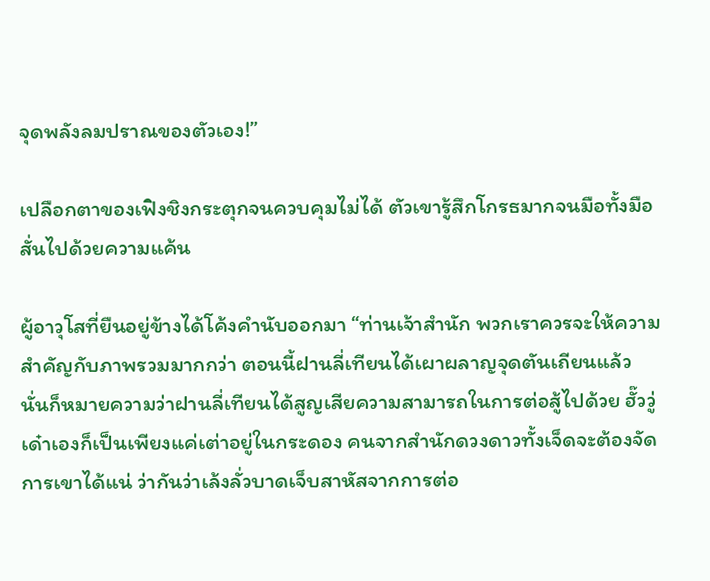จุดพลังลมปราณของตัวเอง!”

เปลือกตาของเฟิงชิงกระตุกจนควบคุมไม่ได้ ตัวเขารู้สึกโกรธมากจนมือทั้งมือสั่นไปด้วยความแค้น

ผู้อาวุโสที่ยืนอยู่ข้างได้โค้งคำนับออกมา “ท่านเจ้าสำนัก พวกเราควรจะให้ความสำคัญกับภาพรวมมากกว่า ตอนนี้ฝานลี่เทียนได้เผาผลาญจุดตันเถียนแล้ว นั่นก็หมายความว่าฝานลี่เทียนได้สูญเสียความสามารถในการต่อสู้ไปด้วย ฮั๊ววู่เด๋าเองก็เป็นเพียงแค่เต่าอยู่ในกระดอง คนจากสำนักดวงดาวทั้งเจ็ดจะต้องจัดการเขาได้แน่ ว่ากันว่าเล้งลั่วบาดเจ็บสาหัสจากการต่อ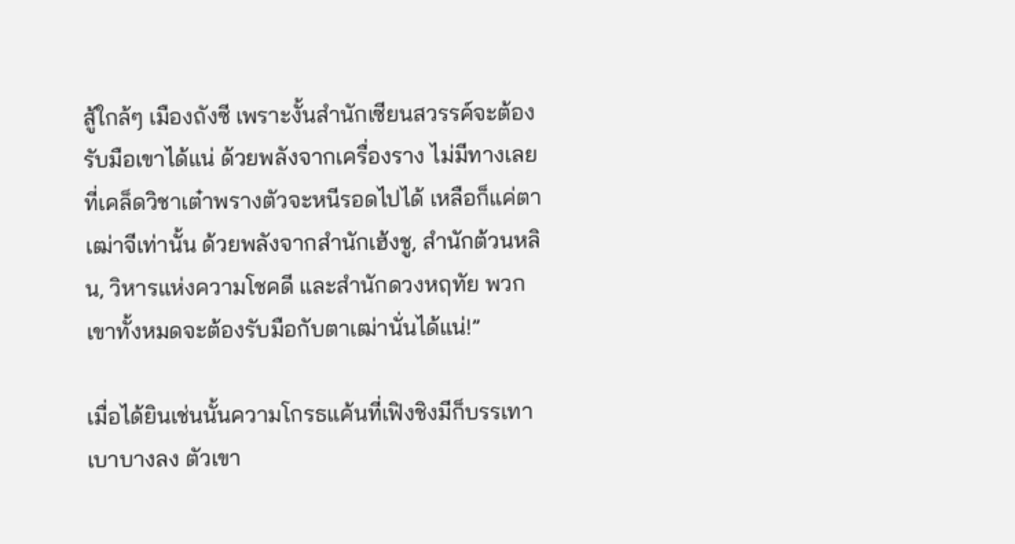สู้ใกล้ๆ เมืองถังซี เพราะงั้นสำนักเซียนสวรรค์จะต้องรับมือเขาได้แน่ ด้วยพลังจากเครื่องราง ไม่มีทางเลยที่เคล็ดวิชาเต๋าพรางตัวจะหนีรอดไปได้ เหลือก็แค่ตาเฒ่าจีเท่านั้น ด้วยพลังจากสำนักเฮ้งชู, สำนักต้วนหลิน, วิหารแห่งความโชคดี และสำนักดวงหฤทัย พวกเขาทั้งหมดจะต้องรับมือกับตาเฒ่านั่นได้แน่!”

เมื่อได้ยินเช่นนั้นความโกรธแค้นที่เฟิงชิงมีก็บรรเทาเบาบางลง ตัวเขา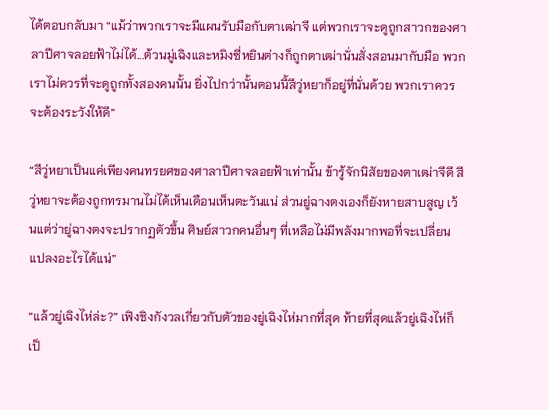ได้ตอบกลับมา “แม้ว่าพวกเราจะมีแผนรับมือกับตาเฒ่าจี แต่พวกเราจะดูถูกสาวกของศาลาปีศาจลอยฟ้าไม่ได้...ต้วนมู่เฉิงและหมิงซี่หยินต่างก็ถูกตาเฒ่านั่นสั่งสอนมากับมือ พวกเราไม่ควรที่จะดูถูกทั้งสองคนนั้น ยิ่งไปกว่านั้นตอนนี้สีวู่หยาก็อยู่ที่นั่นด้วย พวกเราควรจะต้องระวังให้ดี”

“สีวู่หยาเป็นแค่เพียงคนทรยศของศาลาปีศาจลอยฟ้าเท่านั้น ข้ารู้จักนิสัยของตาเฒ่าจีดี สีวู่หยาจะต้องถูกทรมานไม่ได้เห็นเดือนเห็นตะวันแน่ ส่วนยู่ฉางตงเองก็ยังหายสาบสูญ เว้นแต่ว่ายู่ฉางตงจะปรากฏตัวขึ้น ศิษย์สาวกคนอื่นๆ ที่เหลือไม่มีพลังมากพอที่จะเปลี่ยนแปลงอะไรได้แน่”

“แล้วยู่เฉิงไห่ล่ะ?” เฟิงชิงกังวลเกี่ยวกับตัวของยู่เฉิงไห่มากที่สุด ท้ายที่สุดแล้วยู่เฉิงไห่ก็เป็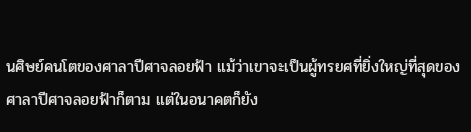นศิษย์คนโตของศาลาปีศาจลอยฟ้า แม้ว่าเขาจะเป็นผู้ทรยศที่ยิ่งใหญ่ที่สุดของศาลาปีศาจลอยฟ้าก็ตาม แต่ในอนาคตก็ยัง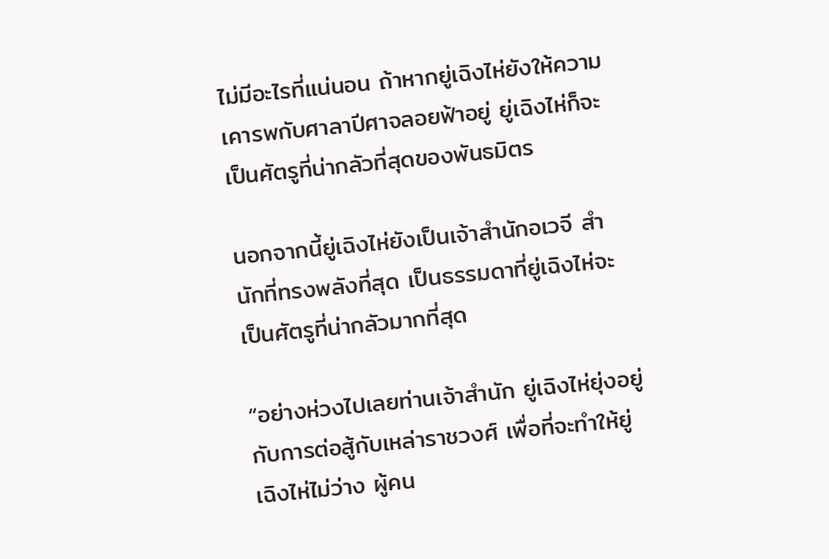ไม่มีอะไรที่แน่นอน ถ้าหากยู่เฉิงไห่ยังให้ความเคารพกับศาลาปีศาจลอยฟ้าอยู่ ยู่เฉิงไห่ก็จะเป็นศัตรูที่น่ากลัวที่สุดของพันธมิตร

นอกจากนี้ยู่เฉิงไห่ยังเป็นเจ้าสำนักอเวจี สำนักที่ทรงพลังที่สุด เป็นธรรมดาที่ยู่เฉิงไห่จะเป็นศัตรูที่น่ากลัวมากที่สุด

“อย่างห่วงไปเลยท่านเจ้าสำนัก ยู่เฉิงไห่ยุ่งอยู่กับการต่อสู้กับเหล่าราชวงศ์ เพื่อที่จะทำให้ยู่เฉิงไห่ไม่ว่าง ผู้คน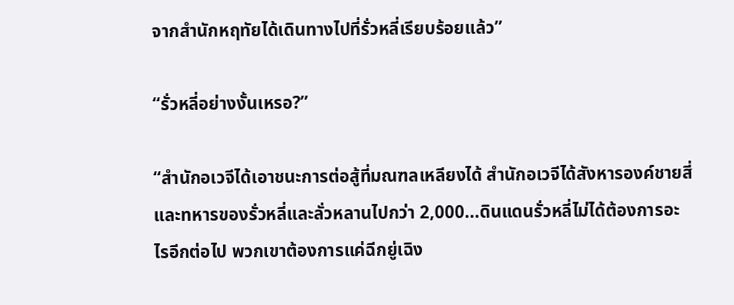จากสำนักหฤทัยได้เดินทางไปที่รั่วหลี่เรียบร้อยแล้ว”

“รั่วหลี่อย่างงั้นเหรอ?”

“สำนักอเวจีได้เอาชนะการต่อสู้ที่มณฑลเหลียงได้ สำนักอเวจีได้สังหารองค์ชายสี่และทหารของรั่วหลี่และลั่วหลานไปกว่า 2,000...ดินแดนรั่วหลี่ไม่ได้ต้องการอะไรอีกต่อไป พวกเขาต้องการแค่ฉีกยู่เฉิง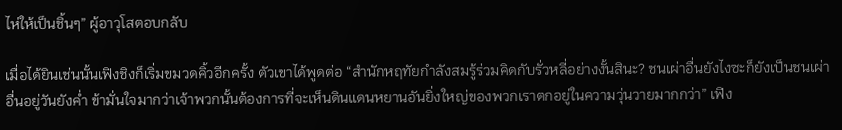ไห่ให้เป็นชิ้นๆ” ผู้อาวุโสตอบกลับ

เมื่อได้ยินเช่นนั้นเฟิงชิงก็เริ่มขมวดคิ้วอีกครั้ง ตัวเขาได้พูดต่อ “สำนักหฤทัยกำลังสมรู้ร่วมคิดกับรั่วหลี่อย่างงั้นสินะ? ชนเผ่าอื่นยังไงซะก็ยังเป็นชนเผ่าอื่นอยู่วันยังค่ำ ข้ามั่นใจมากว่าเจ้าพวกนั้นต้องการที่จะเห็นดินแดนหยานอันยิ่งใหญ่ของพวกเราตกอยู่ในความวุ่นวายมากกว่า” เฟิง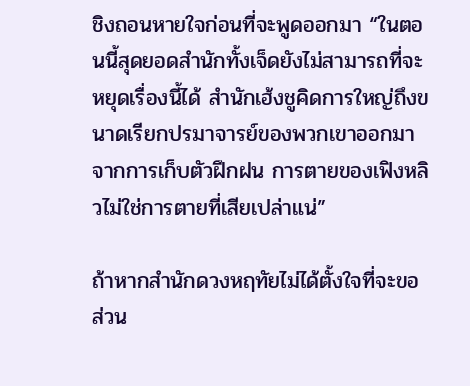ชิงถอนหายใจก่อนที่จะพูดออกมา “ในตอนนี้สุดยอดสำนักทั้งเจ็ดยังไม่สามารถที่จะหยุดเรื่องนี้ได้ สำนักเฮ้งชูคิดการใหญ่ถึงขนาดเรียกปรมาจารย์ของพวกเขาออกมาจากการเก็บตัวฝึกฝน การตายของเฟิงหลิวไม่ใช่การตายที่เสียเปล่าแน่”

ถ้าหากสำนักดวงหฤทัยไม่ได้ตั้งใจที่จะขอส่วน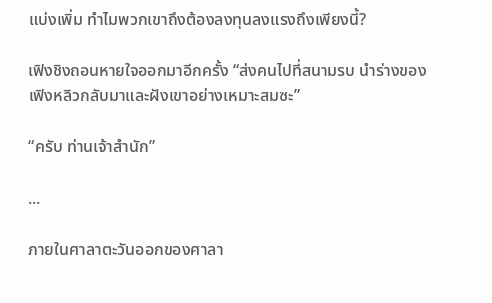แบ่งเพิ่ม ทำไมพวกเขาถึงต้องลงทุนลงแรงถึงเพียงนี้?

เฟิงชิงถอนหายใจออกมาอีกครั้ง “ส่งคนไปที่สนามรบ นำร่างของเฟิงหลิวกลับมาและฝังเขาอย่างเหมาะสมซะ”

“ครับ ท่านเจ้าสำนัก”

...

ภายในศาลาตะวันออกของศาลา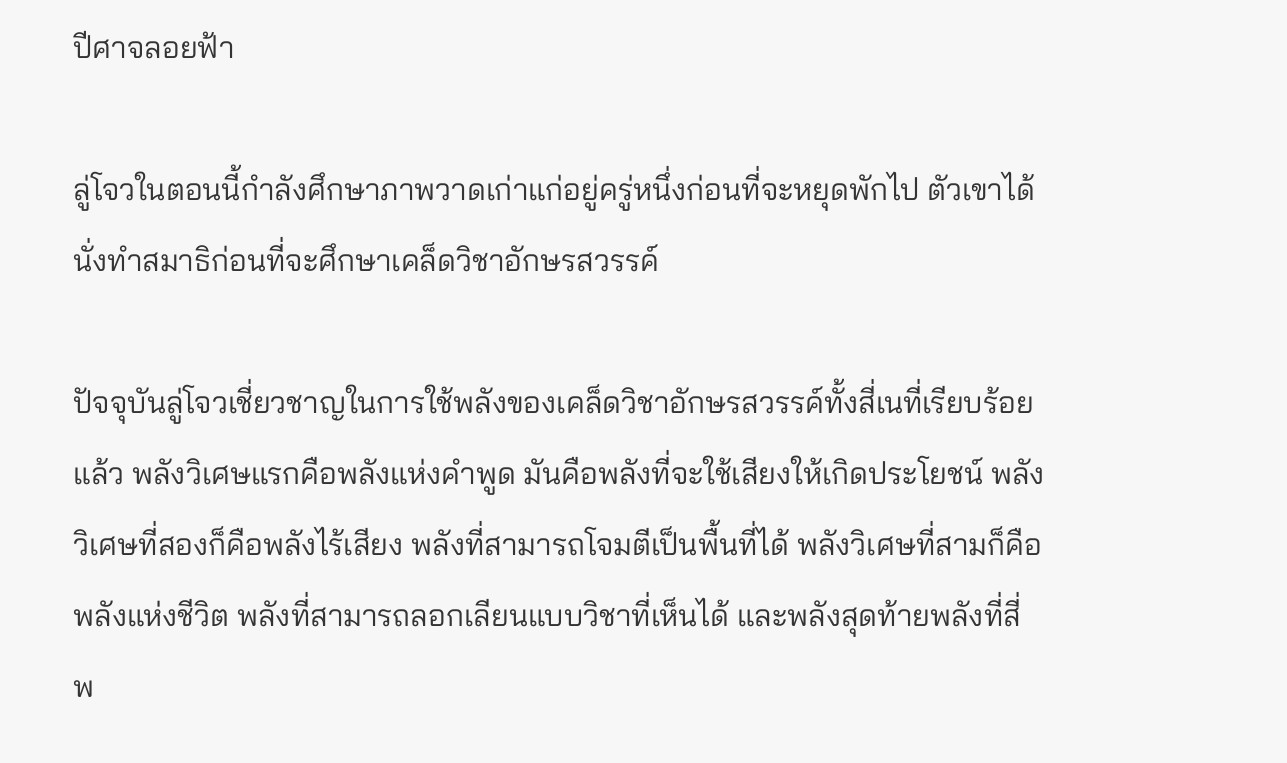ปีศาจลอยฟ้า

ลู่โจวในตอนนี้กำลังศึกษาภาพวาดเก่าแก่อยู่ครู่หนึ่งก่อนที่จะหยุดพักไป ตัวเขาได้นั่งทำสมาธิก่อนที่จะศึกษาเคล็ดวิชาอักษรสวรรค์

ปัจจุบันลู่โจวเชี่ยวชาญในการใช้พลังของเคล็ดวิชาอักษรสวรรค์ทั้งสี่เนที่เรียบร้อยแล้ว พลังวิเศษแรกคือพลังแห่งคำพูด มันคือพลังที่จะใช้เสียงให้เกิดประโยชน์ พลังวิเศษที่สองก็คือพลังไร้เสียง พลังที่สามารถโจมตีเป็นพื้นที่ได้ พลังวิเศษที่สามก็คือพลังแห่งชีวิต พลังที่สามารถลอกเลียนแบบวิชาที่เห็นได้ และพลังสุดท้ายพลังที่สี่ พ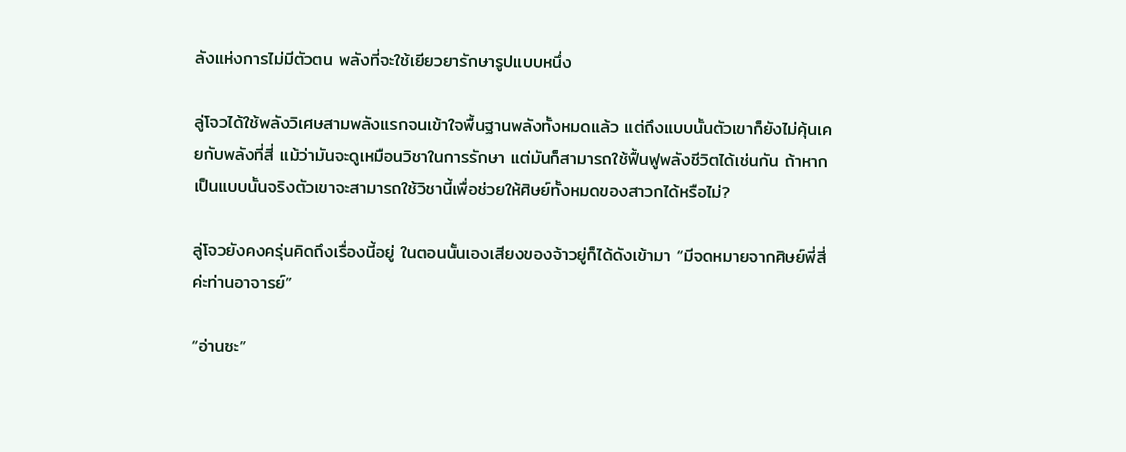ลังแห่งการไม่มีตัวตน พลังที่จะใช้เยียวยารักษารูปแบบหนึ่ง

ลู่โจวได้ใช้พลังวิเศษสามพลังแรกจนเข้าใจพื้นฐานพลังทั้งหมดแล้ว แต่ถึงแบบนั้นตัวเขาก็ยังไม่คุ้นเคยกับพลังที่สี่ แม้ว่ามันจะดูเหมือนวิชาในการรักษา แต่มันก็สามารถใช้ฟื้นฟูพลังชีวิตได้เช่นกัน ถ้าหากเป็นแบบนั้นจริงตัวเขาจะสามารถใช้วิชานี้เพื่อช่วยให้ศิษย์ทั้งหมดของสาวกได้หรือไม่?

ลู่โจวยังคงครุ่นคิดถึงเรื่องนี้อยู่ ในตอนนั้นเองเสียงของจ้าวยู่ก็ได้ดังเข้ามา “มีจดหมายจากศิษย์พี่สี่ค่ะท่านอาจารย์”

“อ่านซะ”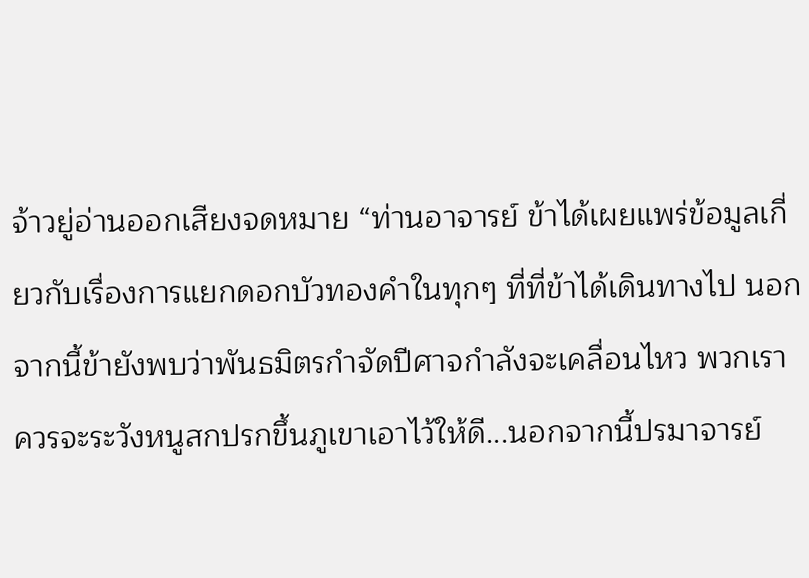จ้าวยู่อ่านออกเสียงจดหมาย “ท่านอาจารย์ ข้าได้เผยแพร่ข้อมูลเกี่ยวกับเรื่องการแยกดอกบัวทองคำในทุกๆ ที่ที่ข้าได้เดินทางไป นอกจากนี้ข้ายังพบว่าพันธมิตรกำจัดปีศาจกำลังจะเคลื่อนไหว พวกเราควรจะระวังหนูสกปรกขึ้นภูเขาเอาไว้ให้ดี...นอกจากนี้ปรมาจารย์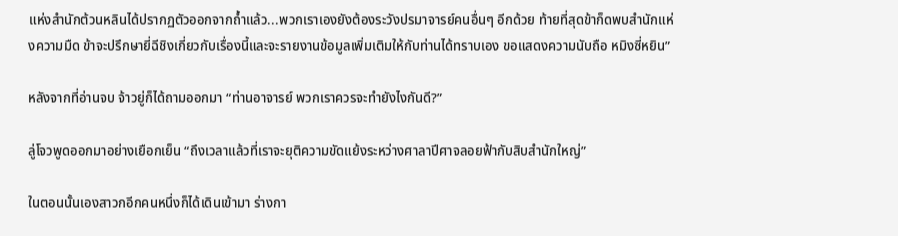แห่งสำนักต้วนหลินได้ปรากฏตัวออกจากถ้ำแล้ว...พวกเราเองยังต้องระวังปรมาจารย์คนอื่นๆ อีกด้วย ท้ายที่สุดข้าก็ดพบสำนักแห่งความมืด ข้าจะปรึกษายี่ฉีชิงเกี่ยวกับเรื่องนี้และจะรายงานข้อมูลเพิ่มเติมให้กับท่านได้ทราบเอง ขอแสดงความนับถือ หมิงซี่หยิน”

หลังจากที่อ่านจบ จ้าวยู่ก็ได้ถามออกมา “ท่านอาจารย์ พวกเราควรจะทำยังไงกันดี?”

ลู่โจวพูดออกมาอย่างเยือกเย็น “ถึงเวลาแล้วที่เราจะยุติความขัดแย้งระหว่างศาลาปีศาจลอยฟ้ากับสิบสำนักใหญ่”

ในตอนนั้นเองสาวกอีกคนหนึ่งก็ได้เดินเข้ามา ร่างกา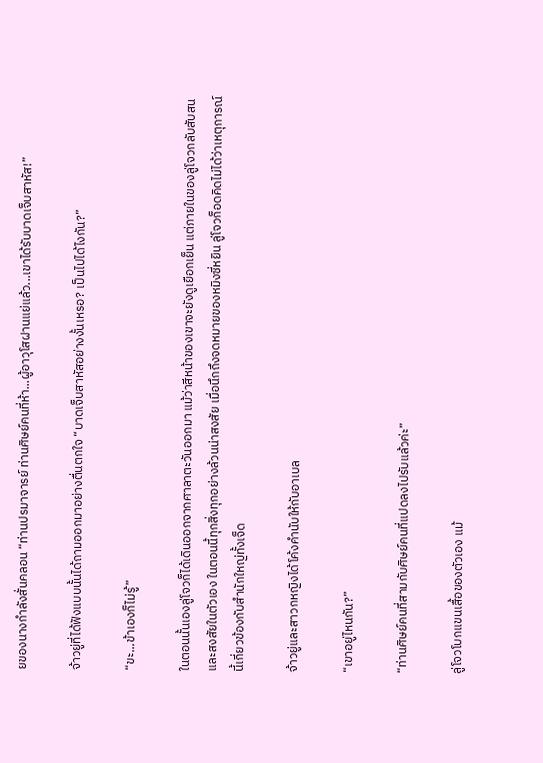ยของนางกำลังสั่นคลอน “ท่านปรมาจารย์ ท่านศิษย์คนที่ห้า...ผู้อาวุโสฝานแย่แล้ว...เขาได้รับบาดเจ็บสาหัส!”

จ้าวยู่ที่ได้ฟังแบบนั้นได้ถามออกมาอย่างตื่นตกใจ “บาดเจ็บสาหัสอย่างงั้นเหรอ? เป็นไปได้ไงกัน?”

“ขะ...ข้าเองก็ไม่รู้”

ในตอนนั้นเองลู่โจวก็ได้เดินออกจากศาลาตะวันออกมา แม้ว่าสีหน้าของเขาจะยังดูเยือกเย็น แต่ภายในของลู่โจวกลับสับสนและสงสัยในตัวเอง ในตอนนี้ทุกสิ่งทุกอย่างล้วนน่าสงสัย เมื่อนึกถึงจดหมายของหมิงซี่หยิน ลู่โจวก็อดคิดไม่ได้ว่าเหตุการณ์นี้เกี่ยวข้องกับสำนักใหญ่ทั้งเจ็ด

จ้าวยู่และสาวกหญิงได้โค้งคำนับให้กับอาเบล

“เขาอยู่ไหนกัน?”

“ท่านศิษย์คนที่สามกับศิษย์คนที่แปดลงไปรับแล้วค่ะ”

ลู่โจวโบกแขนเสื้อของตัวเอง แม้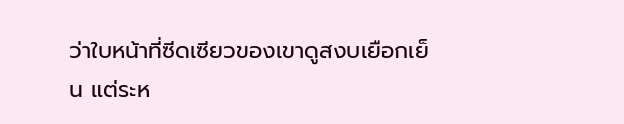ว่าใบหน้าที่ซีดเซียวของเขาดูสงบเยือกเย็น แต่ระห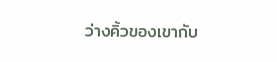ว่างคิ้วของเขากับ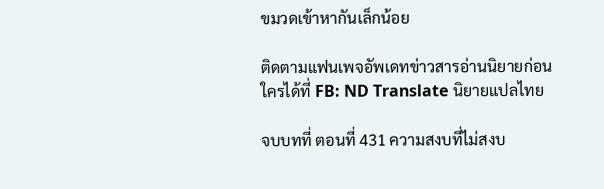ขมวดเข้าหากันเล็กน้อย

ติดตามแฟนเพจอัพเดทข่าวสารอ่านนิยายก่อนใครได้ที่ FB: ND Translate นิยายแปลไทย

จบบทที่ ตอนที่ 431 ความสงบที่ไม่สงบ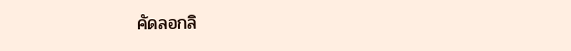คัดลอกลิ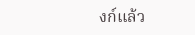งก์แล้ว